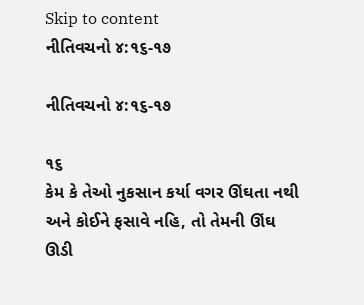Skip to content
નીતિવચનો ૪:૧૬-૧૭

નીતિવચનો ૪:૧૬-૧૭

૧૬
કેમ કે તેઓ નુકસાન કર્યા વગર ઊંઘતા નથી અને કોઈને ફસાવે નહિ, તો તેમની ઊંઘ ઊડી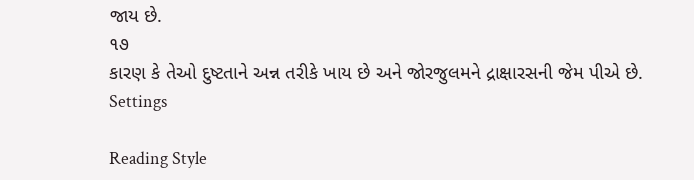જાય છે.
૧૭
કારણ કે તેઓ દુષ્ટતાને અન્ન તરીકે ખાય છે અને જોરજુલમને દ્રાક્ષારસની જેમ પીએ છે.
Settings

Reading Style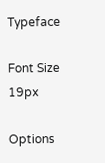Typeface

Font Size 19px

Options